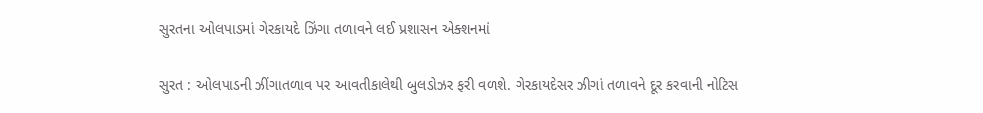સુરતના ઓલપાડમાં ગેરકાયદે ઝિંગા તળાવને લઈ પ્રશાસન એક્શનમાં

સુરત : ઓલપાડની ઝીંગાતળાવ પર આવતીકાલેથી બુલડોઝર ફરી વળશે. ગેરકાયદેસર ઝીગાં તળાવને દૂર કરવાની નોટિસ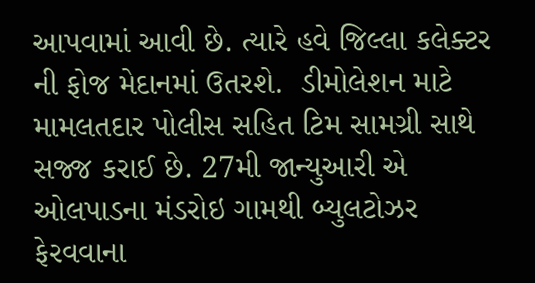આપવામાં આવી છે. ત્યારે હવે જિલ્લા કલેક્ટર ની ફોજ મેદાનમાં ઉતરશે.  ડીમોલેશન માટે મામલતદાર પોલીસ સહિત ટિમ સામગ્રી સાથે સજ્જ કરાઈ છે. 27મી જાન્યુઆરી એ ઓલપાડના મંડરોઇ ગામથી બ્યુલટોઝર ફેરવવાના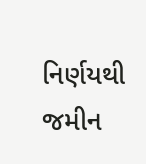નિર્ણયથી જમીન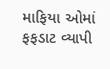માફિયા ઓમાં ફફડાટ વ્યાપી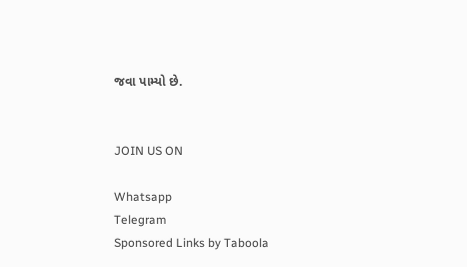જવા પામ્યો છે.


JOIN US ON

Whatsapp
Telegram
Sponsored Links by Taboola